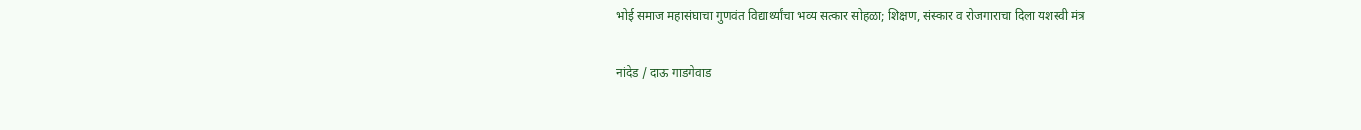भोई समाज महासंघाचा गुणवंत विद्यार्थ्यांचा भव्य सत्कार सोहळा; शिक्षण, संस्कार व रोजगाराचा दिला यशस्वी मंत्र

नांदेड / दाऊ गाडगेवाड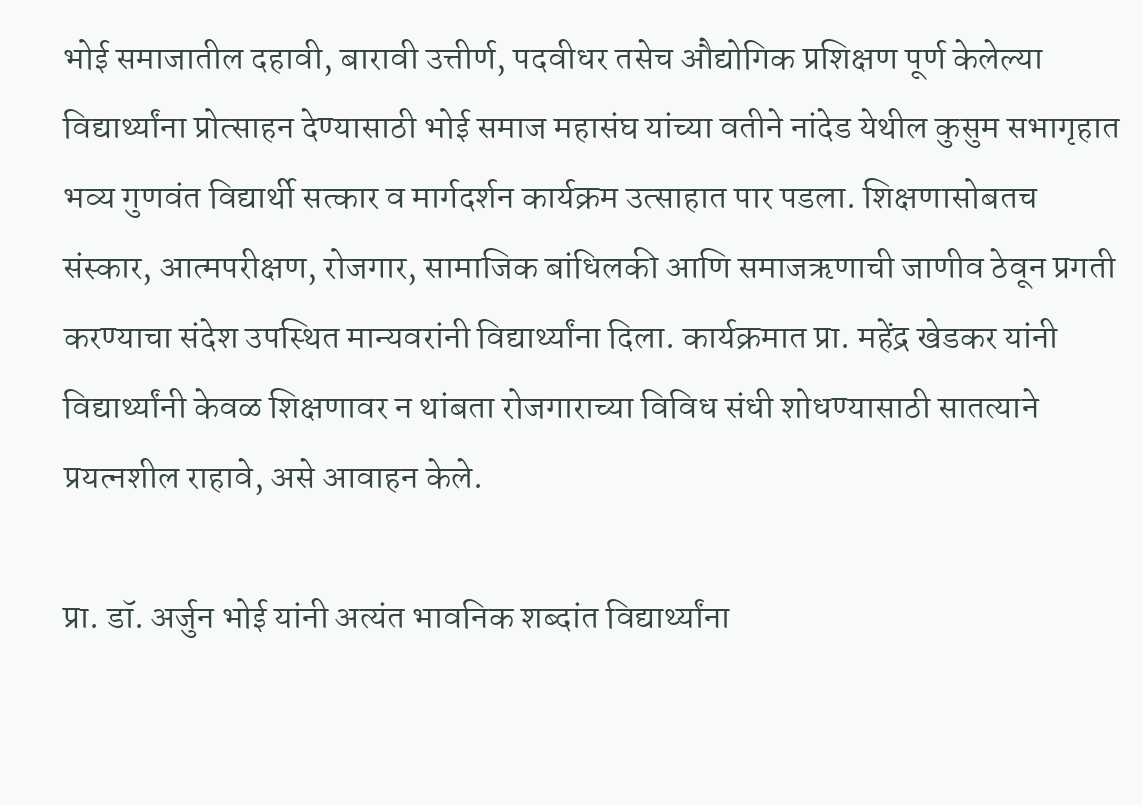भोई समाजातील दहावी, बारावी उत्तीर्ण, पदवीधर तसेच औद्योगिक प्रशिक्षण पूर्ण केलेल्या विद्यार्थ्यांना प्रोत्साहन देण्यासाठी भोई समाज महासंघ यांच्या वतीने नांदेड येथील कुसुम सभागृहात भव्य गुणवंत विद्यार्थी सत्कार व मार्गदर्शन कार्यक्रम उत्साहात पार पडला. शिक्षणासोबतच संस्कार, आत्मपरीक्षण, रोजगार, सामाजिक बांधिलकी आणि समाजऋणाची जाणीव ठेवून प्रगती करण्याचा संदेश उपस्थित मान्यवरांनी विद्यार्थ्यांना दिला. कार्यक्रमात प्रा. महेंद्र खेडकर यांनी विद्यार्थ्यांनी केवळ शिक्षणावर न थांबता रोजगाराच्या विविध संधी शोधण्यासाठी सातत्याने प्रयत्नशील राहावे, असे आवाहन केले.

प्रा. डॉ. अर्जुन भोई यांनी अत्यंत भावनिक शब्दांत विद्यार्थ्यांना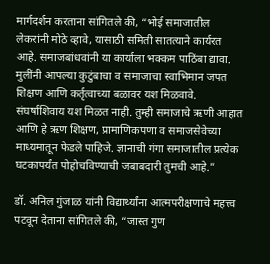मार्गदर्शन करताना सांगितले की, “भोई समाजातील लेकरांनी मोठे व्हावे, यासाठी समिती सातत्याने कार्यरत आहे. समाजबांधवांनी या कार्याला भक्कम पाठिंबा द्यावा. मुलींनी आपल्या कुटुंबाचा व समाजाचा स्वाभिमान जपत शिक्षण आणि कर्तृत्वाच्या बळावर यश मिळवावे. संघर्षाशिवाय यश मिळत नाही. तुम्ही समाजाचे ऋणी आहात आणि हे ऋण शिक्षण, प्रामाणिकपणा व समाजसेवेच्या माध्यमातून फेडले पाहिजे. ज्ञानाची गंगा समाजातील प्रत्येक घटकापर्यंत पोहोचविण्याची जबाबदारी तुमची आहे.”

डॉ. अनिल गुंजाळ यांनी विद्यार्थ्यांना आत्मपरीक्षणाचे महत्त्व पटवून देताना सांगितले की, “जास्त गुण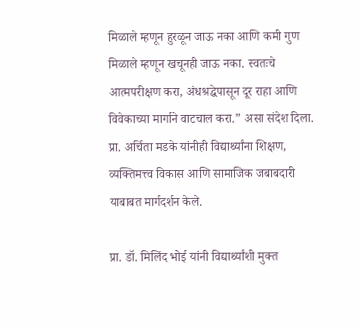मिळाले म्हणून हुरळून जाऊ नका आणि कमी गुण मिळाले म्हणून खचूनही जाऊ नका. स्वतःचे आत्मपरीक्षण करा, अंधश्रद्धेपासून दूर राहा आणि विवेकाच्या मार्गाने वाटचाल करा.” असा संदेश दिला. प्रा. अर्चिता मडके यांनीही विद्यार्थ्यांना शिक्षण, व्यक्तिमत्त्व विकास आणि सामाजिक जबाबदारी याबाबत मार्गदर्शन केले.

प्रा. डॉ. मिलिंद भोई यांनी विद्यार्थ्यांशी मुक्त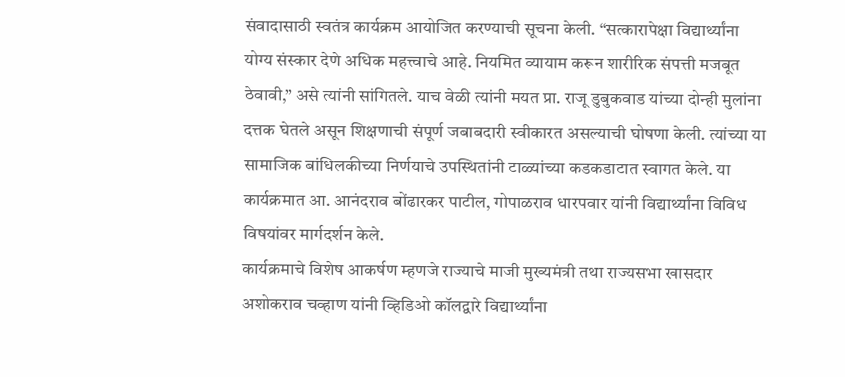संवादासाठी स्वतंत्र कार्यक्रम आयोजित करण्याची सूचना केली. “सत्कारापेक्षा विद्यार्थ्यांना योग्य संस्कार देणे अधिक महत्त्वाचे आहे. नियमित व्यायाम करून शारीरिक संपत्ती मजबूत ठेवावी,” असे त्यांनी सांगितले. याच वेळी त्यांनी मयत प्रा. राजू डुबुकवाड यांच्या दोन्ही मुलांना दत्तक घेतले असून शिक्षणाची संपूर्ण जबाबदारी स्वीकारत असल्याची घोषणा केली. त्यांच्या या सामाजिक बांधिलकीच्या निर्णयाचे उपस्थितांनी टाळ्यांच्या कडकडाटात स्वागत केले. या कार्यक्रमात आ. आनंदराव बोंढारकर पाटील, गोपाळराव धारपवार यांनी विद्यार्थ्यांना विविध विषयांवर मार्गदर्शन केले.
कार्यक्रमाचे विशेष आकर्षण म्हणजे राज्याचे माजी मुख्यमंत्री तथा राज्यसभा खासदार अशोकराव चव्हाण यांनी व्हिडिओ कॉलद्वारे विद्यार्थ्यांना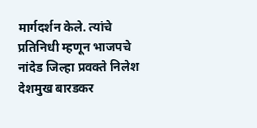मार्गदर्शन केले. त्यांचे प्रतिनिधी म्हणून भाजपचे नांदेड जिल्हा प्रवक्ते निलेश देशमुख बारडकर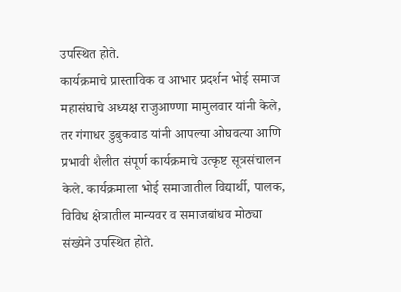उपस्थित होते.
कार्यक्रमाचे प्रास्ताविक व आभार प्रदर्शन भोई समाज महासंघाचे अध्यक्ष राजुआण्णा मामुलवार यांनी केले, तर गंगाधर डुबुकवाड यांनी आपल्या ओघवत्या आणि प्रभावी शैलीत संपूर्ण कार्यक्रमाचे उत्कृष्ट सूत्रसंचालन केले. कार्यक्रमाला भोई समाजातील विद्यार्थी, पालक, विविध क्षेत्रातील मान्यवर व समाजबांधव मोठ्या संख्येने उपस्थित होते.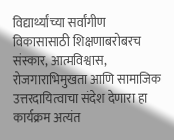विद्यार्थ्यांच्या सर्वांगीण विकासासाठी शिक्षणाबरोबरच संस्कार, आत्मविश्वास, रोजगाराभिमुखता आणि सामाजिक उत्तरदायित्वाचा संदेश देणारा हा कार्यक्रम अत्यंत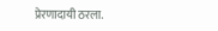प्रेरणादायी ठरला.